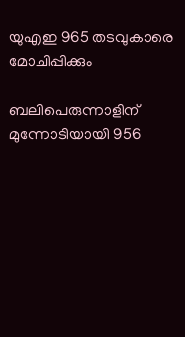യുഎഇ 965 തടവുകാരെ മോചിപ്പിക്കും

ബലിപെരുന്നാളിന് മുന്നോടിയായി 956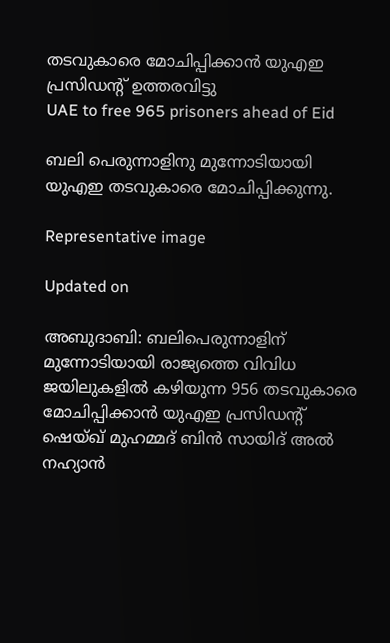തടവുകാരെ മോചിപ്പിക്കാൻ യുഎഇ പ്രസിഡന്‍റ് ഉത്തരവിട്ടു
UAE to free 965 prisoners ahead of Eid

ബലി പെരുന്നാളിനു മുന്നോടിയായി യുഎഇ തടവുകാരെ മോചിപ്പിക്കുന്നു.

Representative image

Updated on

അബുദാബി: ബലിപെരുന്നാളിന് മുന്നോടിയായി രാജ്യത്തെ വിവിധ ജയിലുകളിൽ കഴിയുന്ന 956 തടവുകാരെ മോചിപ്പിക്കാൻ യുഎഇ പ്രസിഡന്‍റ് ഷെയ്ഖ് മുഹമ്മദ് ബിൻ സായിദ് അൽ നഹ്യാൻ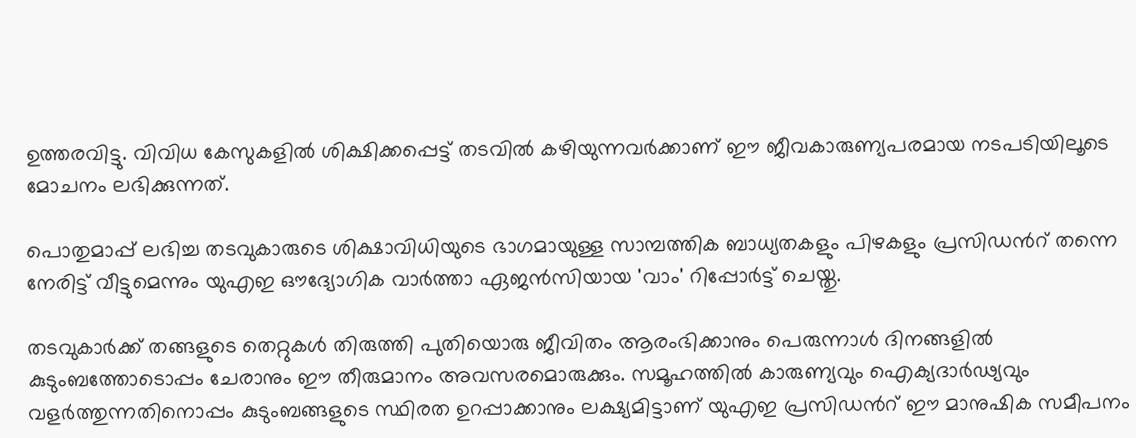ഉത്തരവിട്ടു. വിവിധ കേസുകളിൽ ശിക്ഷിക്കപ്പെട്ട് തടവിൽ കഴിയുന്നവർക്കാണ് ഈ ജീവകാരുണ്യപരമായ നടപടിയിലൂടെ മോചനം ലഭിക്കുന്നത്.

പൊതുമാപ്പ് ലഭിച്ച തടവുകാരുടെ ശിക്ഷാവിധിയുടെ ഭാഗമായുള്ള സാമ്പത്തിക ബാധ്യതകളും പിഴകളും പ്രസിഡന്‍റ് തന്നെ നേരിട്ട് വീട്ടുമെന്നും യുഎഇ ഔദ്യോഗിക വാർത്താ ഏജൻസിയായ 'വാം' റിപ്പോർട്ട് ചെയ്തു.

തടവുകാർക്ക് തങ്ങളുടെ തെറ്റുകൾ തിരുത്തി പുതിയൊരു ജീവിതം ആരംഭിക്കാനും പെരുന്നാൾ ദിനങ്ങളിൽ കുടുംബത്തോടൊപ്പം ചേരാനും ഈ തീരുമാനം അവസരമൊരുക്കും. സമൂഹത്തിൽ കാരുണ്യവും ഐക്യദാർഢ്യവും വളർത്തുന്നതിനൊപ്പം കുടുംബങ്ങളുടെ സ്ഥിരത ഉറപ്പാക്കാനും ലക്ഷ്യമിട്ടാണ് യുഎഇ പ്രസിഡന്‍റ് ഈ മാനുഷിക സമീപനം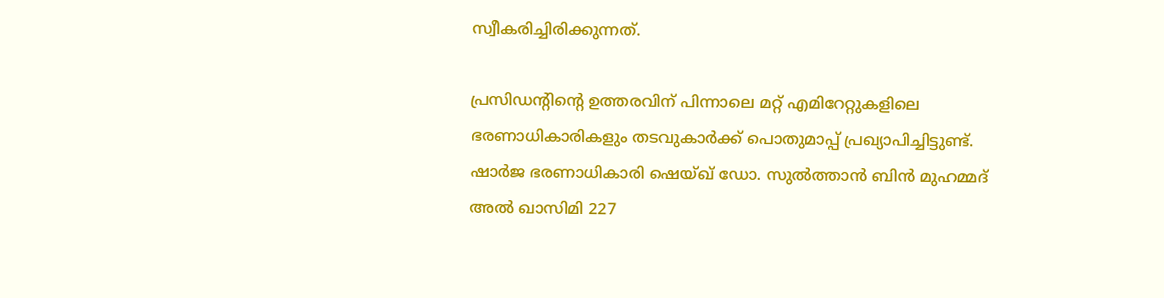സ്വീകരിച്ചിരിക്കുന്നത്.

പ്രസിഡന്‍റിന്‍റെ ഉത്തരവിന് പിന്നാലെ മറ്റ് എമിറേറ്റുകളിലെ ഭരണാധികാരികളും തടവുകാർക്ക് പൊതുമാപ്പ് പ്രഖ്യാപിച്ചിട്ടുണ്ട്. ഷാർജ ഭരണാധികാരി ഷെയ്ഖ് ഡോ. സുൽത്താൻ ബിൻ മുഹമ്മദ് അൽ ഖാസിമി 227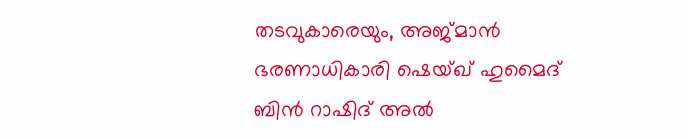തടവുകാരെയും, അജ്മാൻ ഭരണാധികാരി ഷെയ്ഖ് ഹുമൈദ് ബിൻ റാഷിദ് അൽ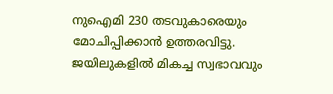നുഐമി 230 തടവുകാരെയും മോചിപ്പിക്കാൻ ഉത്തരവിട്ടു. ജയിലുകളിൽ മികച്ച സ്വഭാവവും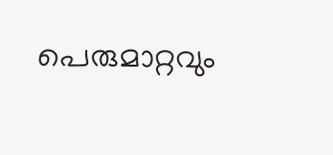പെരുമാറ്റവും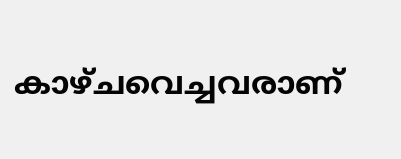കാഴ്ചവെച്ചവരാണ്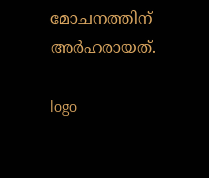മോചനത്തിന് അർഹരായത്.

logo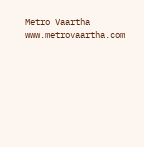Metro Vaartha
www.metrovaartha.com